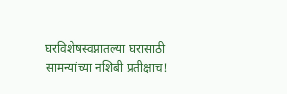घरविशेषस्वप्नातल्या घरासाठी सामन्यांच्या नशिबी प्रतीक्षाच!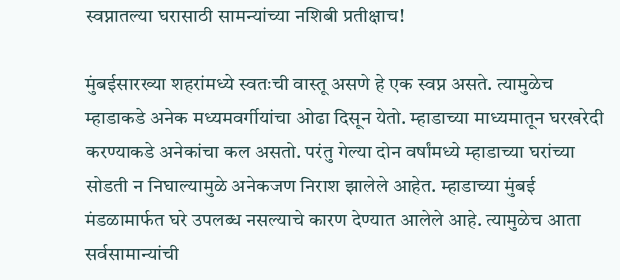स्वप्नातल्या घरासाठी सामन्यांच्या नशिबी प्रतीक्षाच!

मुंबईसारख्या शहरांमध्ये स्वतःची वास्तू असणे हे एक स्वप्न असते. त्यामुळेच म्हाडाकडे अनेक मध्यमवर्गीयांचा ओढा दिसून येतो. म्हाडाच्या माध्यमातून घरखरेदी करण्याकडे अनेकांचा कल असतो. परंतु गेल्या दोन वर्षांमध्ये म्हाडाच्या घरांच्या सोडती न निघाल्यामुळे अनेकजण निराश झालेले आहेत. म्हाडाच्या मुंबई मंडळामार्फत घरे उपलब्ध नसल्याचे कारण देण्यात आलेले आहे. त्यामुळेच आता सर्वसामान्यांची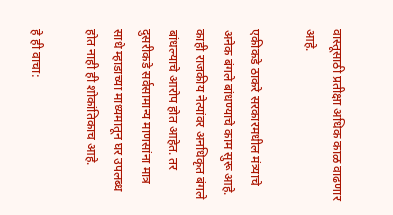वास्तूसाठी प्रतीक्षा अधिक काळ वाढणार आहे.

एकीकडे ठाकरे सरकारमधील मंत्र्याचे अनेक बंगले बांधण्याचे काम सुरू आहे. काही राजकीय नेत्यांवर अनधिकृत बंगले बांधल्याचे आरोप होत आहेत. तर दुसरीकडे सर्वसामान्य माणसांना मात्र साधे म्हाडाच्या माध्यमातून घर उपलब्ध होत नाही ही शोकांतिकाच आहे.

हे ही वाचा: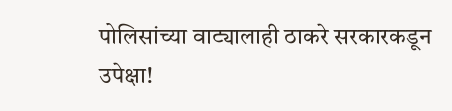पोलिसांच्या वाट्यालाही ठाकरे सरकारकडून उपेक्षा!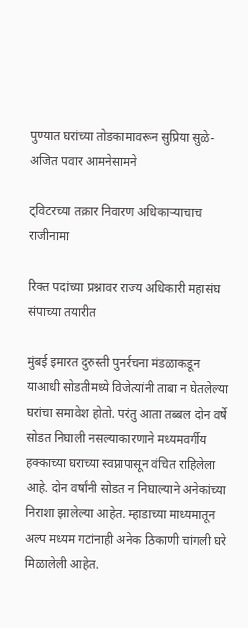पुण्यात घरांच्या तोडकामावरून सुप्रिया सुळे-अजित पवार आमनेसामने

ट्विटरच्या तक्रार निवारण अधिकाऱ्याचाच राजीनामा

रिक्त पदांच्या प्रश्नावर राज्य अधिकारी महासंघ संपाच्या तयारीत

मुंबई इमारत दुरुस्ती पुनर्रचना मंडळाकडून याआधी सोडतीमध्ये विजेत्यांनी ताबा न घेतलेल्या घरांचा समावेश होतो. परंतु आता तब्बल दोन वर्षे सोडत निघाली नसल्याकारणाने मध्यमवर्गीय हक्काच्या घराच्या स्वप्नापासून वंचित राहिलेला आहे. दोन वर्षांनी सोडत न निघाल्याने अनेकांच्या निराशा झालेल्या आहेत. म्हाडाच्या माध्यमातून अल्प मध्यम गटांनाही अनेक ठिकाणी चांगली घरे मिळालेली आहेत.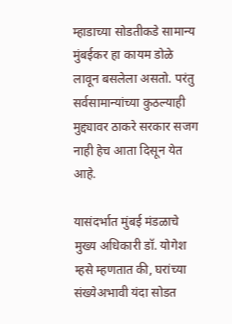म्हाडाच्या सोडतीकडे सामान्य मुंबईकर हा कायम डोळे लावून बसलेला असतो. परंतु सर्वसामान्यांच्या कुठल्याही मुद्द्यावर ठाकरे सरकार सजग नाही हेच आता दिसून येत आहे.

यासंदर्भात मुंबई मंडळाचे मुख्य अधिकारी डॉ. योगेश म्हसे म्हणतात की, घरांच्या संख्येअभावी यंदा सोडत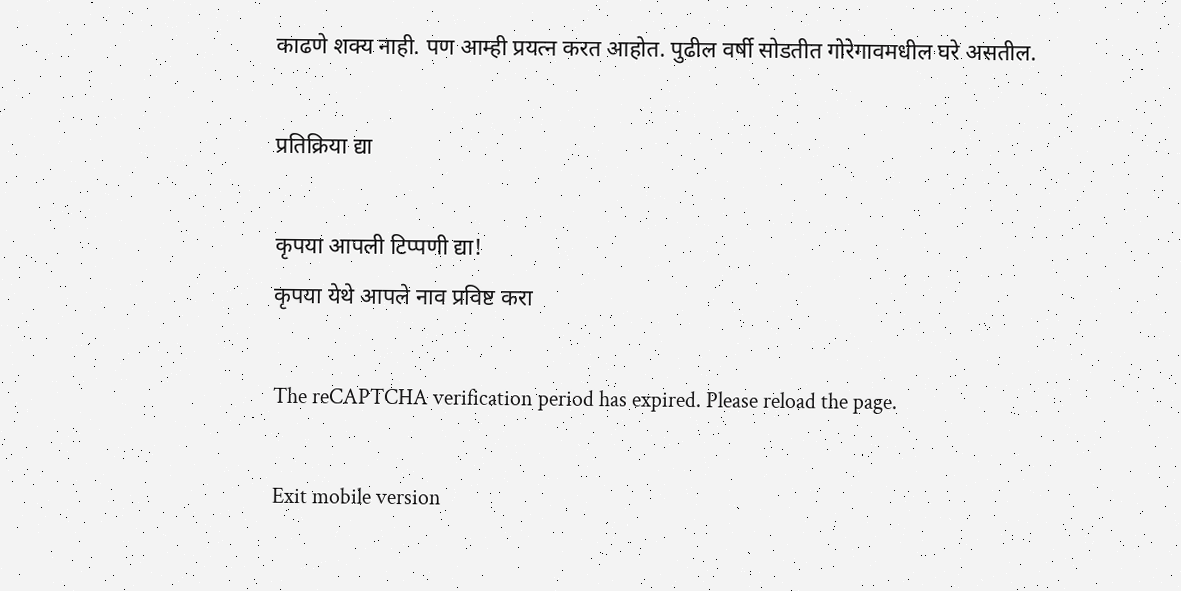काढणे शक्य नाही. पण आम्ही प्रयत्न करत आहोत. पुढील वर्षी सोडतीत गोरेगावमधील घरे असतील.

प्रतिक्रिया द्या

कृपया आपली टिप्पणी द्या!
कृपया येथे आपले नाव प्रविष्ट करा

The reCAPTCHA verification period has expired. Please reload the page.

Exit mobile version